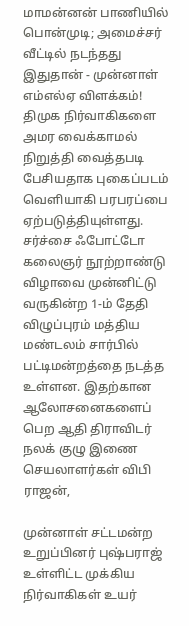மாமன்னன் பாணியில் பொன்முடி; அமைச்சர் வீட்டில் நடந்தது இதுதான் - முன்னாள் எம்எல்ஏ விளக்கம்!
திமுக நிர்வாகிகளை அமர வைக்காமல் நிறுத்தி வைத்தபடி பேசியதாக புகைப்படம் வெளியாகி பரபரப்பை ஏற்படுத்தியுள்ளது.
சர்ச்சை ஃபோட்டோ
கலைஞர் நூற்றாண்டு விழாவை முன்னிட்டு வருகின்ற 1-ம் தேதி விழுப்புரம் மத்திய மண்டலம் சார்பில் பட்டிமன்றத்தை நடத்த உள்ளன. இதற்கான ஆலோசனைகளைப் பெற ஆதி திராவிடர் நலக் குழு இணை செயலாளர்கள் விபி ராஜன்,

முன்னாள் சட்டமன்ற உறுப்பினர் புஷ்பராஜ் உள்ளிட்ட முக்கிய நிர்வாகிகள் உயர்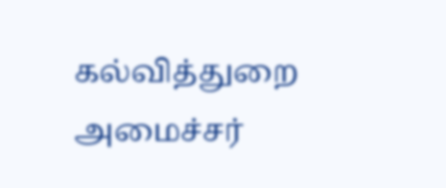கல்வித்துறை அமைச்சர்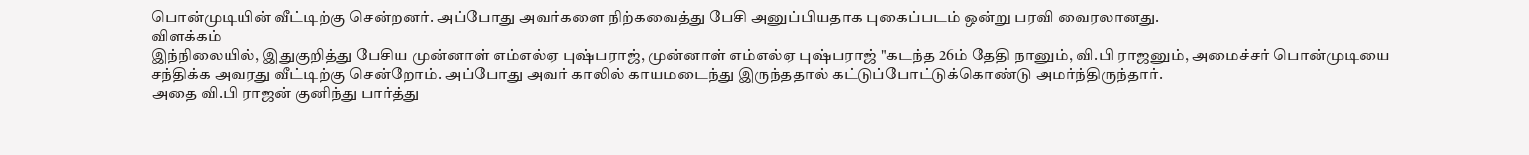பொன்முடியின் வீட்டிற்கு சென்றனர். அப்போது அவர்களை நிற்கவைத்து பேசி அனுப்பியதாக புகைப்படம் ஒன்று பரவி வைரலானது.
விளக்கம்
இந்நிலையில், இதுகுறித்து பேசிய முன்னாள் எம்எல்ஏ புஷ்பராஜ், முன்னாள் எம்எல்ஏ புஷ்பராஜ் "கடந்த 26ம் தேதி நானும், வி.பி ராஜனும், அமைச்சர் பொன்முடியை சந்திக்க அவரது வீட்டிற்கு சென்றோம். அப்போது அவர் காலில் காயமடைந்து இருந்ததால் கட்டுப்போட்டுக்கொண்டு அமர்ந்திருந்தார்.
அதை வி.பி ராஜன் குனிந்து பார்த்து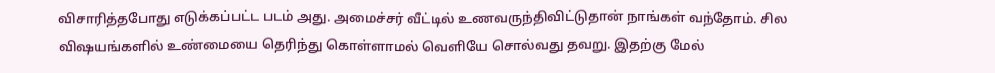விசாரித்தபோது எடுக்கப்பட்ட படம் அது. அமைச்சர் வீட்டில் உணவருந்திவிட்டுதான் நாங்கள் வந்தோம். சில விஷயங்களில் உண்மையை தெரிந்து கொள்ளாமல் வெளியே சொல்வது தவறு. இதற்கு மேல்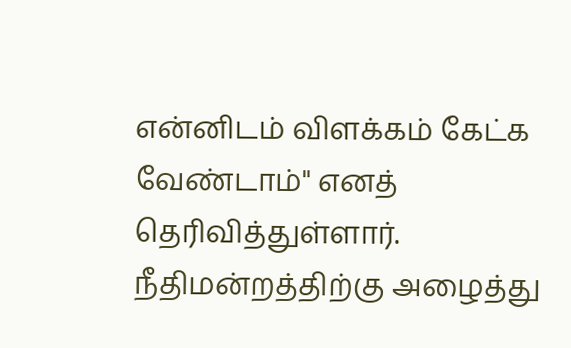என்னிடம் விளக்கம் கேட்க வேண்டாம்" எனத் தெரிவித்துள்ளார்.
நீதிமன்றத்திற்கு அழைத்து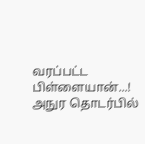வரப்பட்ட பிள்ளையான்...! அநுர தொடர்பில்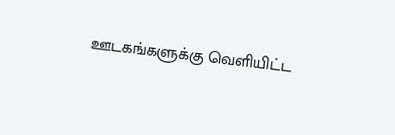ஊடகங்களுக்கு வெளியிட்ட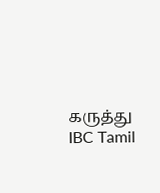கருத்து IBC Tamil